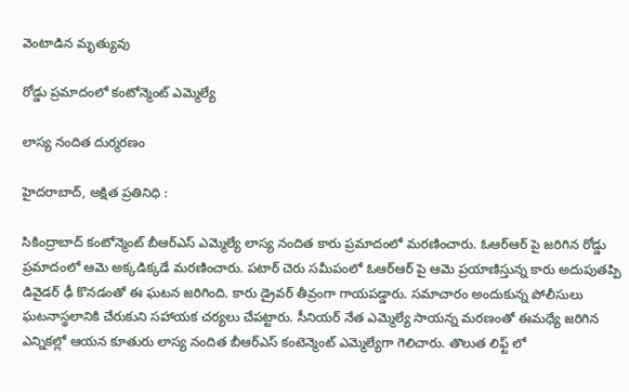వెంటాడిన మృత్యువు

రోడ్డు ప్రమాదంలో కంటోన్మెంట్ ఎమ్మెల్యే

లాస్య నందిత దుర్మరణం

హైదరాబాద్, అక్షిత ప్రతినిధి :

సికింద్రాబాద్ కంటోన్మెంట్ బీఆర్ఎస్ ఎమ్మెల్యే లాస్య నందిత కారు ప్రమాదంలో మరణించారు. ఓఆర్ఆర్ పై జరిగిన రోడ్డు ప్రమాదంలో ఆమె అక్కడిక్కడే మరణించారు. పటార్ చెరు సమీపంలో ఓఆర్ఆర్ పై ఆమె ప్రయాణిస్తున్న కారు అదుపుతప్పి డివైడర్ ఢీ కొనడంతో ఈ ఘటన జరిగింది. కారు డ్రైవర్ తీవ్రంగా గాయపడ్డారు. సమాచారం అందుకున్న పోలీసులు ఘటనాస్థలానికి చేరుకుని సహాయక చర్యలు చేపట్టారు. సీనియర్ నేత ఎమ్మెల్యే సాయన్న మరణంతో ఈమధ్యే జరిగిన ఎన్నికల్లో ఆయన కూతురు లాస్య నందిత బీఆర్ఎస్ కంటెన్మెంట్ ఎమ్మెల్యేగా గెలిచారు. తొలుత లిఫ్ట్ లో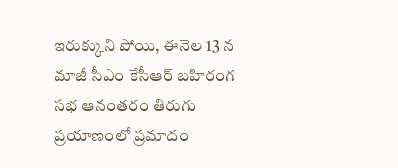ఇరుక్కుని పోయి, ఈనెల 13 న మాజీ సీఎం కేసీఆర్ బహిరంగ సభ ఆనంతరం తిరుగు ప్రయాణంలో ప్రమాదం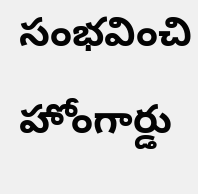సంభవించి హోంగార్డు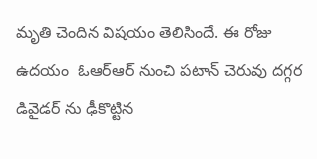మృతి చెందిన విషయం తెలిసిందే. ఈ రోజు ఉదయం  ఓఆర్ఆర్ నుంచి పటాన్ చెరువు దగ్గర డివైడర్ ను ఢీకొట్టిన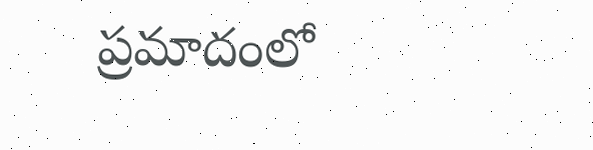ప్రమాదంలో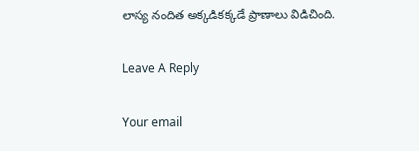లాస్య నందిత అక్కడికక్కడే ప్రాణాలు విడిచింది.

Leave A Reply

Your email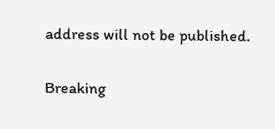address will not be published.

Breaking